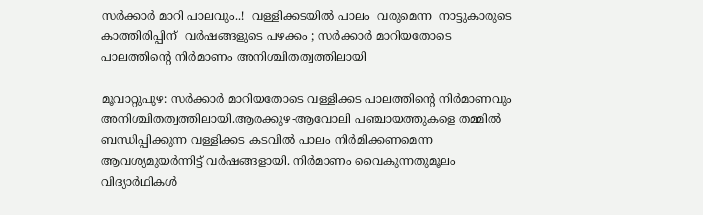സർക്കാർ മാറി പാലവും..!  വള്ളിക്കടയിൽ പാലം  വരുമെന്ന  നാട്ടുകാരുടെ കാത്തിരിപ്പിന്  വർഷങ്ങളുടെ പഴക്കം ; സർക്കാർ മാറിയതോടെ പാലത്തിന്‍റെ നിർമാണം അനിശ്ചിതത്വത്തിലായി

മൂവാറ്റുപുഴ: സർക്കാർ മാറിയതോടെ വള്ളിക്കട പാലത്തിന്‍റെ നിർമാണവും അനിശ്ചിതത്വത്തിലായി.ആരക്കുഴ-ആവോലി പഞ്ചായത്തുകളെ തമ്മിൽ ബന്ധിപ്പിക്കുന്ന വള്ളിക്കട കടവിൽ പാലം നിർമിക്കണമെന്ന ആവശ്യമുയർന്നിട്ട് വർഷങ്ങളായി. നിർമാണം വൈകുന്നതുമൂലം വിദ്യാർഥികൾ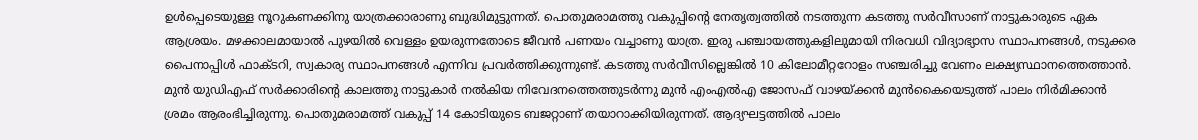ഉൾപ്പെടെയുള്ള നൂറുകണക്കിനു യാത്രക്കാരാണു ബുദ്ധിമുട്ടുന്നത്. പൊതുമരാമത്തു വകുപ്പിന്‍റെ നേതൃത്വത്തിൽ നടത്തുന്ന കടത്തു സർവീസാണ് നാട്ടുകാരുടെ ഏക ആശ്രയം. മഴക്കാലമായാൽ പുഴയിൽ വെള്ളം ഉയരുന്നതോടെ ജീവൻ പണയം വച്ചാണു യാത്ര. ഇരു പഞ്ചായത്തുകളിലുമായി നിരവധി വിദ്യാഭ്യാസ സ്ഥാപനങ്ങൾ, നടുക്കര പൈനാപ്പിൾ ഫാക്ടറി, സ്വകാര്യ സ്ഥാപനങ്ങൾ എന്നിവ പ്രവർത്തിക്കുന്നുണ്ട്. കടത്തു സർവീസില്ലെങ്കിൽ 10 കിലോമീറ്ററോളം സഞ്ചരിച്ചു വേണം ലക്ഷ്യസ്ഥാനത്തെത്താൻ. മുൻ യുഡിഎഫ് സർക്കാരിന്‍റെ കാലത്തു നാട്ടുകാർ നൽകിയ നിവേദനത്തെത്തുടർന്നു മുൻ എംഎൽഎ ജോസഫ് വാഴയ്ക്കൻ മുൻകൈയെടുത്ത് പാലം നിർമിക്കാൻ ശ്രമം ആരംഭിച്ചിരുന്നു. പൊതുമരാമത്ത് വകുപ്പ് 14 കോടിയുടെ ബജറ്റാണ് തയാറാക്കിയിരുന്നത്. ആദ്യഘട്ടത്തിൽ പാലം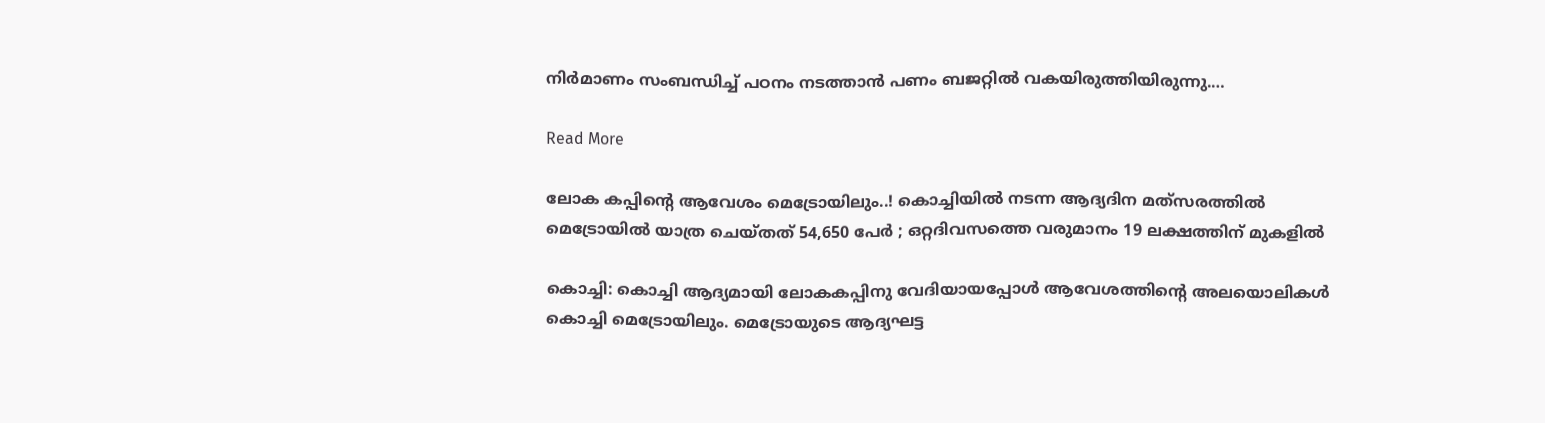നിർമാണം സംബന്ധിച്ച് പഠനം നടത്താൻ പണം ബജറ്റിൽ വകയിരുത്തിയിരുന്നു.…

Read More

ലോക കപ്പിന്‍റെ ആവേശം മെട്രോയിലും..! കൊച്ചിയിൽ നടന്ന ആദ്യദിന മത്‌സരത്തിൽ മെട്രോയിൽ യാത്ര ചെയ്തത് 54,650 പേർ ; ഒറ്റദിവസത്തെ വരുമാനം 19 ലക്ഷത്തിന് മുകളിൽ

കൊച്ചി: കൊച്ചി ആദ്യമായി ലോകകപ്പിനു വേദിയായപ്പോൾ ആവേശത്തിന്‍റെ അലയൊലികൾ കൊച്ചി മെട്രോയിലും. മെട്രോയുടെ ആദ്യഘട്ട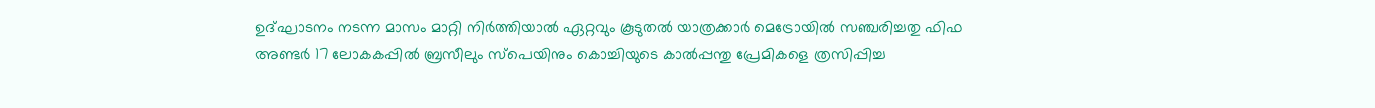ഉദ്ഘാടനം നടന്ന മാസം മാറ്റി നിർത്തിയാൽ ഏറ്റവും കൂടുതൽ യാത്രക്കാർ മെട്രോയിൽ സഞ്ചരിച്ചതു ഫിഫ അണ്ടർ 17 ലോകകപ്പിൽ ബ്രസീലും സ്പെയിനും കൊച്ചിയുടെ കാൽപ്പന്തു പ്രേമികളെ ത്രസിപ്പിച്ച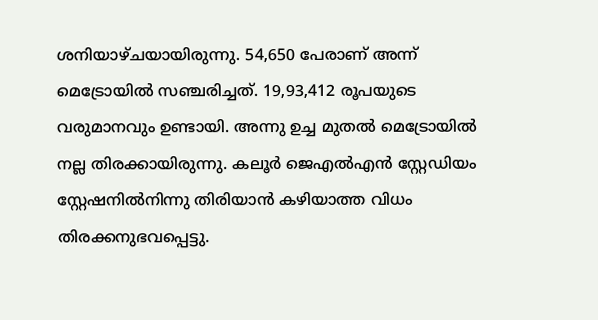ശനിയാഴ്ചയായിരുന്നു. 54,650 പേരാണ് അന്ന് മെട്രോയിൽ സഞ്ചരിച്ചത്. 19,93,412 രൂപയുടെ വരുമാനവും ഉണ്ടായി. അന്നു ഉച്ച മുതൽ മെട്രോയിൽ നല്ല തിരക്കായിരുന്നു. കലൂർ ജെഎൽഎൻ സ്റ്റേഡിയം സ്റ്റേഷനിൽനിന്നു തിരിയാൻ കഴിയാത്ത വിധം തിരക്കനുഭവപ്പെട്ടു.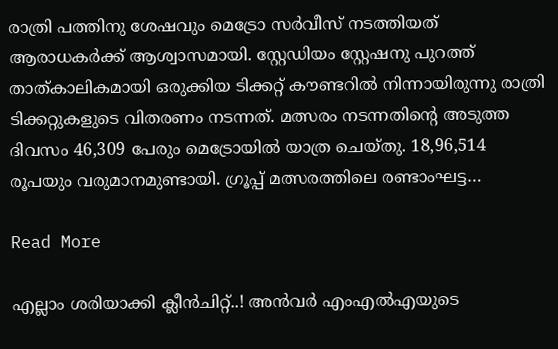രാത്രി പത്തിനു ശേഷവും മെട്രോ സർവീസ് നടത്തിയത് ആരാധകർക്ക് ആശ്വാസമായി. സ്റ്റേഡിയം സ്റ്റേഷനു പുറത്ത് താത്കാലികമായി ഒരുക്കിയ ടിക്കറ്റ് കൗണ്ടറിൽ നിന്നായിരുന്നു രാത്രി ടിക്കറ്റുകളുടെ വിതരണം നടന്നത്. മത്സരം നടന്നതിന്‍റെ അടുത്ത ദിവസം 46,309 പേരും മെട്രോയിൽ യാത്ര ചെയ്തു. 18,96,514 രൂപയും വരുമാനമുണ്ടായി. ഗ്രൂപ്പ് മത്സരത്തിലെ രണ്ടാംഘട്ട…

Read More

എല്ലാം ശരിയാക്കി ക്ലീൻചിറ്റ്..! അൻവർ എംഎൽഎയുടെ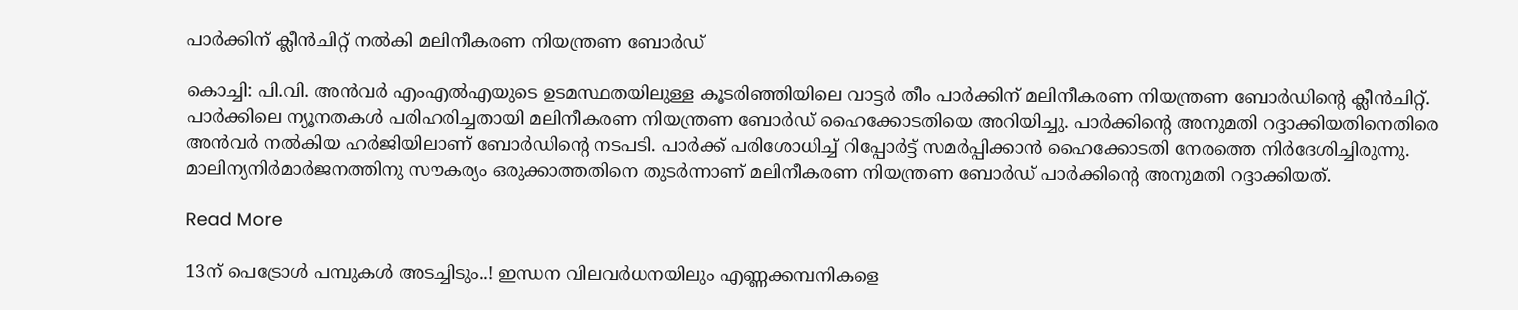പാർക്കിന് ക്ലീൻചിറ്റ് നൽകി മലിനീകരണ നിയന്ത്രണ ബോർഡ്

കൊച്ചി: പി.വി. അൻവർ എംഎൽഎയുടെ ഉടമസ്ഥതയിലുള്ള കൂടരിഞ്ഞിയിലെ വാട്ടർ തീം പാർക്കിന് മലിനീകരണ നിയന്ത്രണ ബോർഡിന്‍റെ ക്ലീൻചിറ്റ്. പാർക്കിലെ ന്യൂനതകൾ പരിഹരിച്ചതായി മലിനീകരണ നിയന്ത്രണ ബോർഡ് ഹൈക്കോടതിയെ അറിയിച്ചു. പാർക്കിന്‍റെ അനുമതി റദ്ദാക്കിയതിനെതിരെ അൻവർ നൽകിയ ഹർജിയിലാണ് ബോർഡിന്‍റെ നടപടി. പാർക്ക് പരിശോധിച്ച് റിപ്പോർട്ട് സമർപ്പിക്കാൻ ഹൈക്കോടതി നേരത്തെ നിർദേശിച്ചിരുന്നു. മാലിന്യനിർമാർജനത്തിനു സൗകര്യം ഒരുക്കാത്തതിനെ തുടർന്നാണ് മലിനീകരണ നിയന്ത്രണ ബോർഡ് പാർക്കിന്‍റെ അനുമതി റദ്ദാക്കിയത്.

Read More

13ന് പെട്രോൾ പമ്പുകള്‍ അടച്ചിടും..! ഇന്ധന വിലവർധനയിലും എണ്ണക്കമ്പനികളെ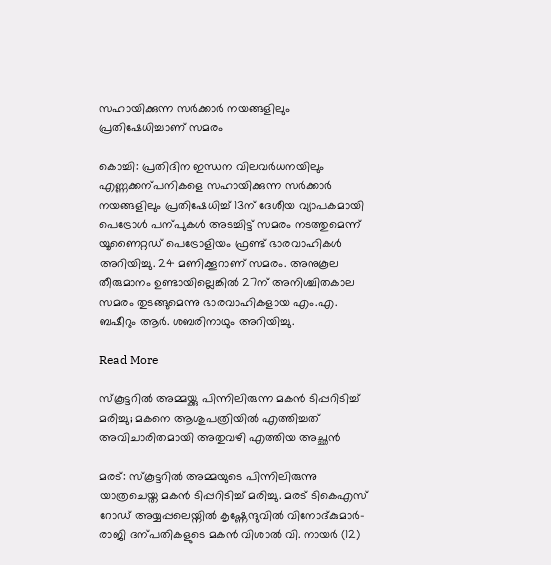സഹായിക്കുന്ന സർക്കാർ നയങ്ങളിലും പ്രതിഷേധിച്ചാണ് സമരം

കൊച്ചി: പ്രതിദിന ഇന്ധന വിലവർധനയിലും എണ്ണക്കന്പനികളെ സഹായിക്കുന്ന സർക്കാർ നയങ്ങളിലും പ്രതിഷേധിച്ച് 13ന് ദേശീയ വ്യാപകമായി പെട്രോൾ പന്പുകൾ അടച്ചിട്ട് സമരം നടത്തുമെന്ന് യൂണൈറ്റഡ് പെട്രോളിയം ഫ്രണ്ട് ഭാരവാഹികൾ അറിയിച്ചു. 24 മണിക്കൂറാണ് സമരം. അനുകൂല തീരുമാനം ഉണ്ടായില്ലെങ്കിൽ 27ന് അനിശ്ചിതകാല സമരം തുടങ്ങുമെന്നു ഭാരവാഹികളായ എം.എ. ബഷീറും ആർ. ശബരിനാഥും അറിയിച്ചു.

Read More

സ്കൂട്ടറിൽ അമ്മയ്ക്കു പിന്നിലിരുന്ന മകൻ ടിപ്പറിടിച്ച് മരിച്ചു; മകനെ ആശുപത്രിയിൽ എത്തിച്ചത് അവിചാരിതമായി അതുവഴി എത്തിയ അച്ഛൻ

മരട്: സ്കൂട്ടറിൽ അമ്മയുടെ പിന്നിലിരുന്നു യാത്രചെയ്ത മകൻ ടിപ്പറിടിച്ച് മരിച്ചു. മരട് ടികെഎസ് റോഡ് അയ്യപ്പലെയ്നിൽ കൃഷ്ണേന്ദുവിൽ വിനോദ്കുമാർ-രാജി ദന്പതികളുടെ മകൻ വിശാൽ വി. നായർ (12)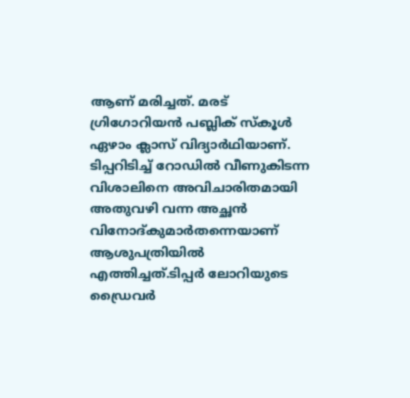ആണ് മരിച്ചത്. മരട് ഗ്രിഗോറിയൻ പബ്ലിക് സ്കൂൾ ഏഴാം ക്ലാസ് വിദ്യാർഥിയാണ്. ടിപ്പറിടിച്ച് റോഡിൽ വീണുകിടന്ന വിശാലിനെ അവിചാരിതമായി അതുവഴി വന്ന അച്ഛൻ വിനോദ്കുമാർതന്നെയാണ് ആശുപത്രിയിൽ എത്തിച്ചത്.ടിപ്പർ ലോറിയുടെ ഡ്രൈവർ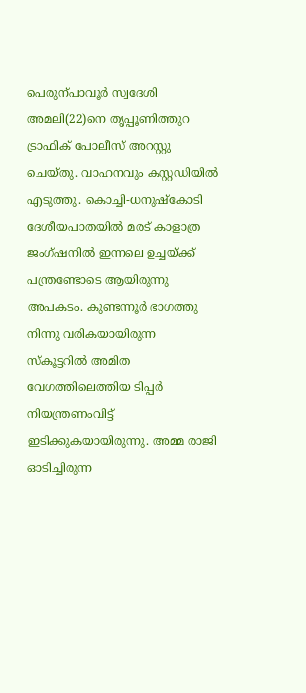പെരുന്പാവൂർ സ്വദേശി അമലി(22)നെ തൃപ്പൂണിത്തുറ ട്രാഫിക് പോലീസ് അറസ്റ്റു ചെയ്തു. വാഹനവും കസ്റ്റഡിയിൽ എടുത്തു. കൊച്ചി-ധനുഷ്കോടി ദേശീയ‌പാതയിൽ മരട് കാളാത്ര ജംഗ്ഷനിൽ ഇന്നലെ ഉച്ചയ്ക്ക് പന്ത്രണ്ടോടെ ആയിരുന്നു അപകടം. കുണ്ടന്നൂർ ഭാഗത്തു നിന്നു വരികയായിരുന്ന സ്കൂട്ടറിൽ അമിത വേഗത്തിലെത്തിയ ടിപ്പർ നിയന്ത്രണംവിട്ട് ഇടിക്കുകയായിരുന്നു. അമ്മ രാജി ഓടിച്ചിരുന്ന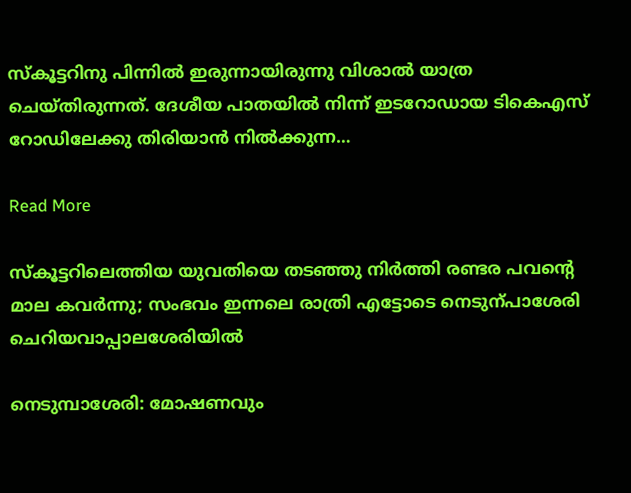സ്കൂട്ടറിനു പിന്നിൽ ഇരുന്നായിരുന്നു വിശാൽ യാത്ര ചെയ്തിരുന്നത്. ദേശീയ പാതയിൽ നിന്ന് ഇടറോഡായ ടികെഎസ് റോഡിലേക്കു തിരിയാൻ നിൽക്കുന്ന…

Read More

സ്കൂട്ടറിലെത്തിയ യുവതിയെ തടഞ്ഞു നിർത്തി രണ്ടര പവന്‍റെ മാല കവർന്നു; സംഭവം ഇന്നലെ രാത്രി എട്ടോടെ നെടുന്പാശേരി ചെറിയവാപ്പാലശേരിയിൽ

നെടുമ്പാശേരി: മോഷണവും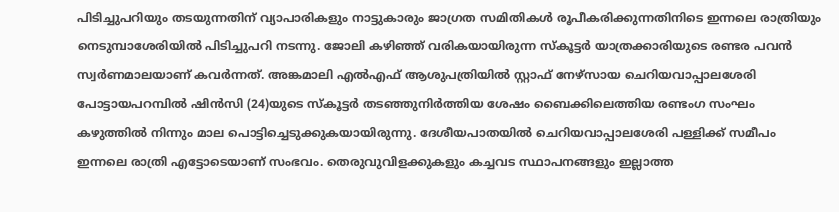പിടിച്ചുപറിയും തടയുന്നതിന് വ്യാപാരികളും നാട്ടുകാരും ജാഗ്രത സമിതികൾ രൂപീകരിക്കുന്നതിനിടെ ഇന്നലെ രാത്രിയും നെടുമ്പാശേരിയിൽ പിടിച്ചുപറി നടന്നു. ജോലി കഴിഞ്ഞ് വരികയായിരുന്ന സ്കൂട്ടർ യാത്രക്കാരിയുടെ രണ്ടര പവൻ സ്വർണമാലയാണ് കവർന്നത്. അങ്കമാലി എൽഎഫ് ആശുപത്രിയിൽ സ്റ്റാഫ് നേഴ്സായ ചെറിയവാപ്പാലശേരി പോട്ടായപറമ്പിൽ ഷിൻസി (24)യുടെ സ്കൂട്ടർ തടഞ്ഞുനിർത്തിയ ശേഷം ബൈക്കിലെത്തിയ രണ്ടംഗ സംഘം കഴുത്തിൽ നിന്നും മാല പൊട്ടിച്ചെടുക്കുകയായിരുന്നു. ദേശീയപാതയിൽ ചെറിയവാപ്പാലശേരി പള്ളിക്ക് സമീപം ഇന്നലെ രാത്രി എട്ടോടെയാണ് സംഭവം. തെരുവുവിളക്കുകളും കച്ചവട സ്ഥാപനങ്ങളും ഇല്ലാത്ത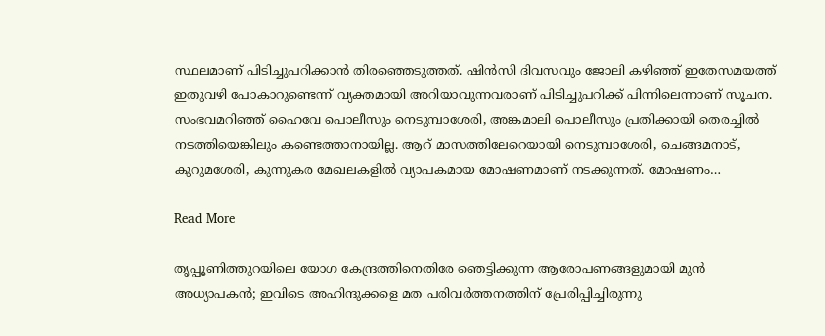സ്ഥലമാണ് പിടിച്ചുപറിക്കാൻ തിരഞ്ഞെടുത്തത്. ഷിൻസി ദിവസവും ജോലി കഴിഞ്ഞ് ഇതേസമയത്ത് ഇതുവഴി പോകാറുണ്ടെന്ന് വ്യക്തമായി അറിയാവുന്നവരാണ് പിടിച്ചുപറിക്ക് പിന്നിലെന്നാണ് സൂചന. സംഭവമറിഞ്ഞ് ഹൈവേ പൊലീസും നെടുമ്പാശേരി, അങ്കമാലി പൊലീസും പ്രതിക്കായി തെരച്ചിൽ നടത്തിയെങ്കിലും കണ്ടെത്താനായില്ല. ആറ് മാസത്തിലേറെയായി നെടുമ്പാശേരി, ചെങ്ങമനാട്, കുറുമശേരി, കുന്നുകര മേഖലകളിൽ വ്യാപകമായ മോഷണമാണ് നടക്കുന്നത്. മോഷണം…

Read More

തൃപ്പൂണിത്തുറയിലെ യോഗ കേന്ദ്രത്തിനെതിരേ ഞെട്ടിക്കുന്ന ആരോപണങ്ങളുമായി മുൻ അധ്യാപകൻ; ഇവിടെ അഹിന്ദുക്കളെ മത പരിവർത്തനത്തിന് പ്രേരിപ്പിച്ചിരുന്നു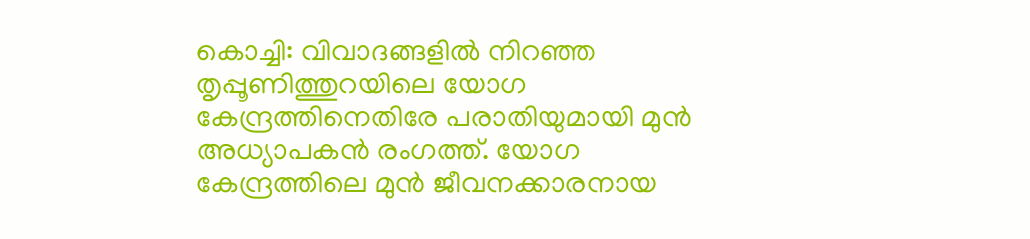കൊച്ചി: വിവാദങ്ങളിൽ നിറഞ്ഞ തൃപ്പൂണിത്തുറയിലെ യോഗ കേന്ദ്രത്തിനെതിരേ പരാതിയുമായി മുൻ അധ്യാപകൻ രംഗത്ത്. യോഗ കേന്ദ്രത്തിലെ മുൻ ജീവനക്കാരനായ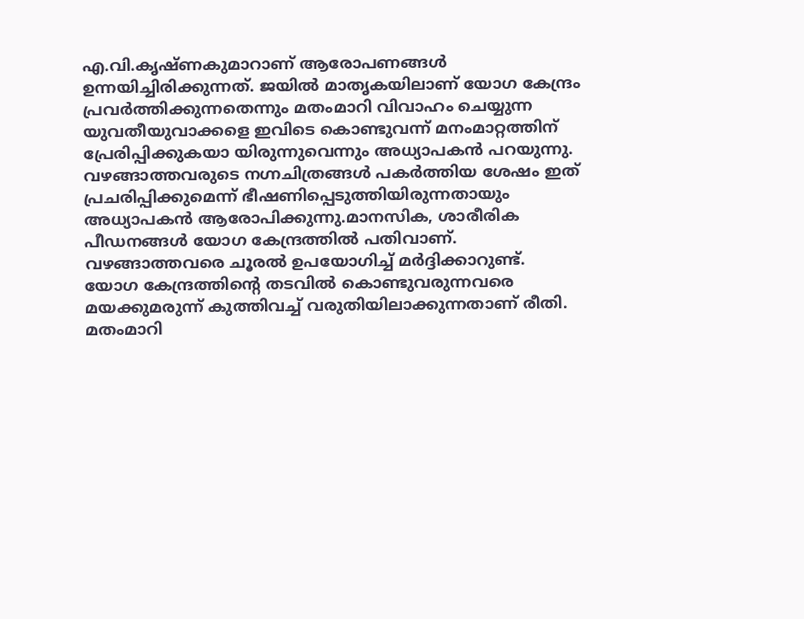എ.വി.കൃഷ്ണകുമാറാണ് ആരോപണങ്ങൾ ഉന്നയിച്ചിരിക്കുന്നത്. ജയിൽ മാതൃകയിലാണ് യോഗ കേന്ദ്രം പ്രവർത്തിക്കുന്നതെന്നും മതംമാറി വിവാഹം ചെയ്യുന്ന യുവതീയുവാക്കളെ ഇവിടെ കൊണ്ടുവന്ന് മനംമാറ്റത്തിന് പ്രേരിപ്പിക്കുകയാ യിരുന്നുവെന്നും അധ്യാപകൻ പറയുന്നു. വഴങ്ങാത്തവരുടെ നഗ്നചിത്രങ്ങൾ പകർത്തിയ ശേഷം ഇത് പ്രചരിപ്പിക്കുമെന്ന് ഭീഷണിപ്പെടുത്തിയിരുന്നതായും അധ്യാപകൻ ആരോപിക്കുന്നു.മാനസിക, ശാരീരിക പീഡനങ്ങൾ യോഗ കേന്ദ്രത്തിൽ പതിവാണ്. വഴങ്ങാത്തവരെ ചൂരൽ ഉപയോഗിച്ച് മർദ്ദിക്കാറുണ്ട്. യോഗ കേന്ദ്രത്തിന്‍റെ തടവിൽ കൊണ്ടുവരുന്നവരെ മയക്കുമരുന്ന് കുത്തിവച്ച് വരുതിയിലാക്കുന്നതാണ് രീതി. മതംമാറി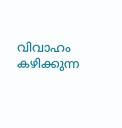വിവാഹം കഴിക്കുന്ന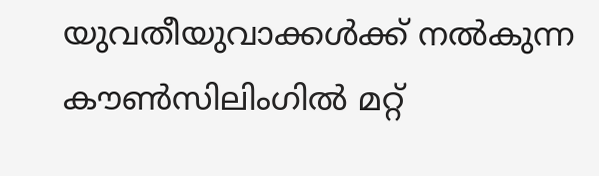യുവതീയുവാക്കൾക്ക് നൽകുന്ന കൗണ്‍സിലിംഗിൽ മറ്റ്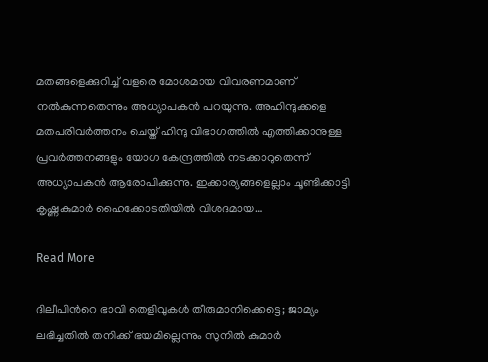മതങ്ങളെക്കുറിച്ച് വളരെ മോശമായ വിവരണമാണ് നൽകുന്നതെന്നും അധ്യാപകൻ പറയുന്നു. അഹിന്ദുക്കളെ മതപരിവർത്തനം ചെയ്ത് ഹിന്ദു വിഭാഗത്തിൽ എത്തിക്കാനുള്ള പ്രവർത്തനങ്ങളും യോഗ കേന്ദ്രത്തിൽ നടക്കാറുതെന്ന് അധ്യാപകൻ ആരോപിക്കുന്നു. ഇക്കാര്യങ്ങളെല്ലാം ചൂണ്ടിക്കാട്ടി കൃഷ്ണകുമാർ ഹൈക്കോടതിയിൽ വിശദമായ…

Read More

ദിലീപിന്‍റെ ഭാവി തെളിവുകൾ തീരുമാനിക്കെട്ടെ; ജാമ്യം ലഭിച്ചതിൽ തനിക്ക് ഭയമില്ലെന്നും സുനിൽ കുമാർ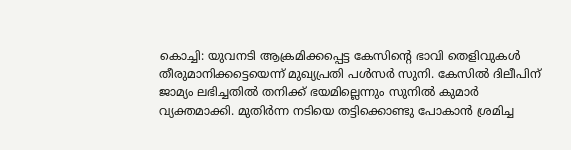കൊച്ചി: യുവനടി ആക്രമിക്കപ്പെട്ട കേസിന്‍റെ ഭാവി തെളിവുകൾ തീരുമാനിക്കട്ടെയെന്ന് മുഖ്യപ്രതി പൾസർ സുനി. കേസിൽ ദിലീപിന് ജാമ്യം ലഭിച്ചതിൽ തനിക്ക് ഭയമില്ലെന്നും സുനിൽ കുമാർ വ്യക്തമാക്കി. മുതിർന്ന നടിയെ തട്ടിക്കൊണ്ടു പോകാൻ ശ്രമിച്ച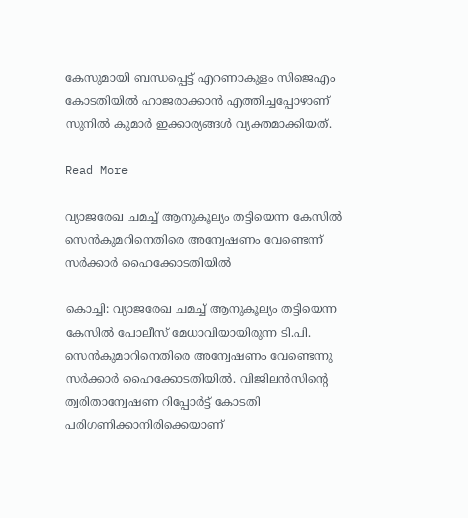കേസുമായി ബന്ധപ്പെട്ട് എറണാകുളം സിജെഎം കോടതിയിൽ ഹാജരാക്കാൻ എത്തിച്ചപ്പോഴാണ് സുനിൽ കുമാർ ഇക്കാര്യങ്ങൾ വ്യക്തമാക്കിയത്.

Read More

വ്യാജരേഖ ചമച്ച് ആനുകൂല്യം തട്ടിയെന്ന കേസിൽ സെൻകുമറിനെതിരെ അന്വേഷണം വേണ്ടെന്ന് സർക്കാർ ഹൈക്കോടതിയിൽ

കൊച്ചി: വ്യാജരേഖ ചമച്ച് ആനുകൂല്യം തട്ടിയെന്ന കേസിൽ പോലീസ് മേധാവിയായിരുന്ന ടി.പി. സെൻകുമാറിനെതിരെ അന്വേഷണം വേണ്ടെന്നു സർക്കാർ ഹൈക്കോടതിയിൽ. വിജിലൻസിന്‍റെ ത്വരിതാന്വേഷണ റിപ്പോർട്ട് കോടതി പരിഗണിക്കാനിരിക്കെയാണ്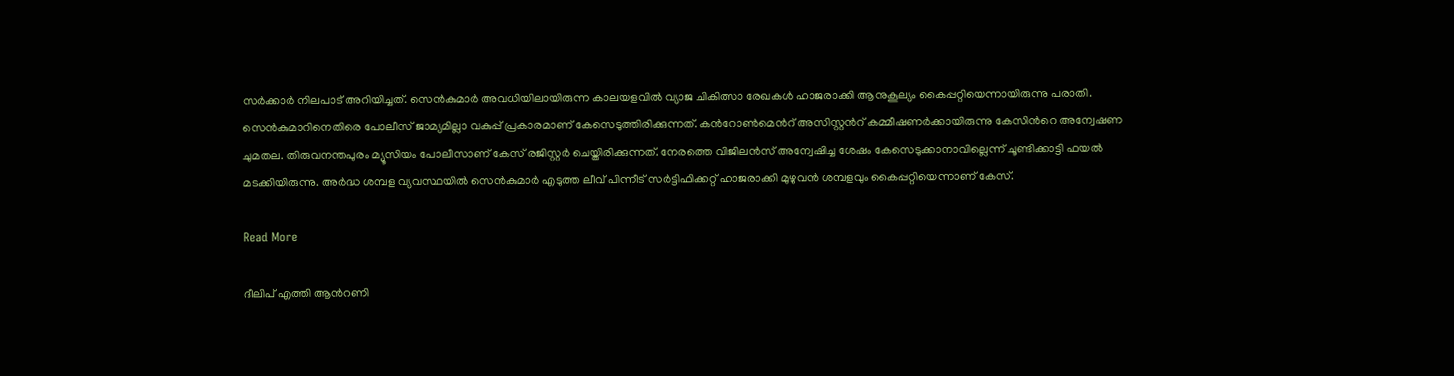സർക്കാർ നിലപാട് അറിയിച്ചത്. സെൻകുമാർ അവധിയിലായിരുന്ന കാലയളവിൽ വ്യാജ ചികിത്സാ രേഖകൾ ഹാജരാക്കി ആനുകൂല്യം കൈപ്പറ്റിയെന്നായിരുന്നു പരാതി. സെൻകുമാറിനെതിരെ പോലീസ് ജാമ്യമില്ലാ വകുപ്പ് പ്രകാരമാണ് കേസെടുത്തിരിക്കുന്നത്. കന്‍റോൺമെന്‍റ് അസിസ്റ്റന്‍റ് കമ്മീഷണര്‍ക്കായിരുന്നു കേസിന്‍റെ അന്വേഷണ ചുമതല. തിരുവനന്തപുരം മ്യൂസിയം പോലീസാണ് കേസ് രജിസ്റ്റർ ചെയ്തിരിക്കുന്നത്. നേരത്തെ വിജിലന്‍സ് അന്വേഷിച്ച ശേഷം കേസെടുക്കാനാവില്ലെന്ന് ചൂണ്ടിക്കാട്ടി ഫയല്‍ മടക്കിയിരുന്നു. അര്‍ദ്ധ ശമ്പള വ്യവസ്ഥയില്‍ സെന്‍കുമാര്‍ എടുത്ത ലീവ് പിന്നീട് സര്‍ട്ടിഫിക്കറ്റ് ഹാജരാക്കി മുഴുവന്‍ ശമ്പളവും കൈപ്പറ്റിയെന്നാണ് കേസ്.

Read More

ദീലിപ് എത്തി ആന്‍റണി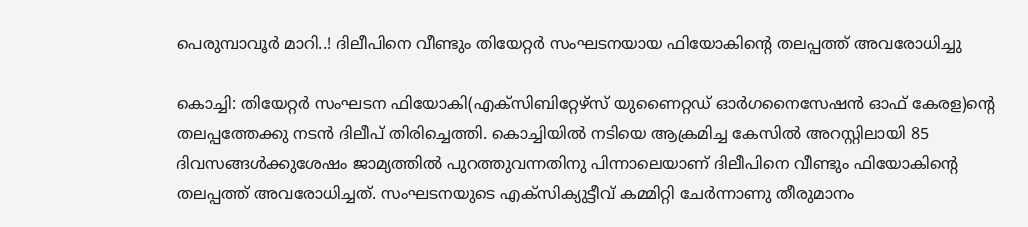പെരുമ്പാവൂര്‍ മാറി..! ദിലീപിനെ വീണ്ടും തിയേറ്റർ സംഘടനയായ ഫിയോകിന്‍റെ തലപ്പത്ത് അവരോധിച്ചു

കൊച്ചി: തിയേറ്റർ സംഘടന ഫിയോകി(എക്സിബിറ്റേഴ്സ് യുണൈറ്റഡ് ഓർഗനൈസേഷൻ ഓഫ് കേരള)ന്‍റെ തലപ്പത്തേക്കു നടൻ ദിലീപ് തിരിച്ചെത്തി. കൊച്ചിയിൽ നടിയെ ആക്രമിച്ച കേസിൽ അറസ്റ്റിലായി 85 ദിവസങ്ങൾക്കുശേഷം ജാമ്യത്തിൽ പുറത്തുവന്നതിനു പിന്നാലെയാണ് ദിലീപിനെ വീണ്ടും ഫിയോകിന്‍റെ തലപ്പത്ത് അവരോധിച്ചത്. സംഘടനയുടെ എക്സിക്യുട്ടീവ് കമ്മിറ്റി ചേർന്നാണു തീരുമാനം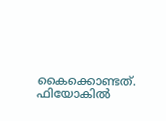കൈക്കൊണ്ടത്. ഫിയോകിൽ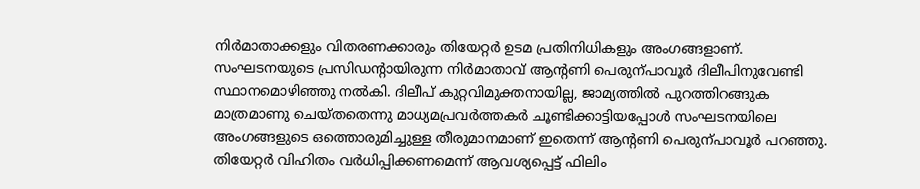നിർമാതാക്കളും വിതരണക്കാരും തിയേറ്റർ ഉടമ പ്രതിനിധികളും അംഗങ്ങളാണ്. സംഘടനയുടെ പ്രസിഡന്‍റായിരുന്ന നിർമാതാവ് ആന്‍റണി പെരുന്പാവൂർ ദിലീപിനുവേണ്ടി സ്ഥാനമൊഴിഞ്ഞു നൽകി. ദിലീപ് കുറ്റവിമുക്തനായില്ല, ജാമ്യത്തിൽ പുറത്തിറങ്ങുക മാത്രമാണു ചെയ്തതെന്നു മാധ്യമപ്രവർത്തകർ ചൂണ്ടിക്കാട്ടിയപ്പോൾ സംഘടനയിലെ അംഗങ്ങളുടെ ഒത്തൊരുമിച്ചുള്ള തീരുമാനമാണ് ഇതെന്ന് ആന്‍റണി പെരുന്പാവൂർ പറഞ്ഞു. തിയേറ്റർ വിഹിതം വർധിപ്പിക്കണമെന്ന് ആവശ്യപ്പെട്ട് ഫിലിം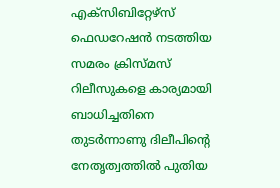എക്സിബിറ്റേഴ്സ് ഫെഡറേഷൻ നടത്തിയ സമരം ക്രിസ്മസ് റിലീസുകളെ കാര്യമായി ബാധിച്ചതിനെ തുടർന്നാണു ദിലീപിന്‍റെ നേതൃത്വത്തിൽ പുതിയ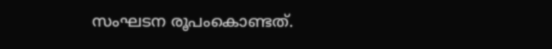സംഘടന രൂപംകൊണ്ടത്.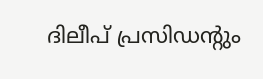ദിലീപ് പ്രസിഡന്‍റും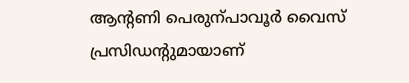ആന്‍റണി പെരുന്പാവൂർ വൈസ് പ്രസിഡന്‍റുമായാണ്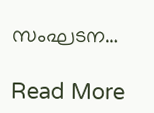സംഘടന…

Read More